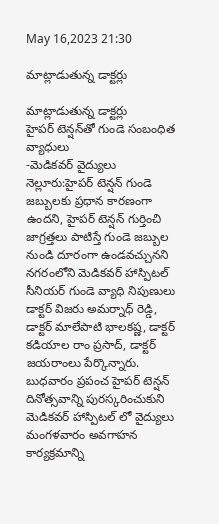May 16,2023 21:30

మాట్లాడుతున్న డాక్టర్లు

మాట్లాడుతున్న డాక్టర్లు
హైపర్‌ టెన్షన్‌తో గుండె సంబంధిత వ్యాధులు
-మెడికవర్‌ వైద్యులు
నెల్లూరు:హైపర్‌ టెన్షన్‌ గుండె జబ్బులకు ప్రధాన కారణంగా ఉందని, హైపర్‌ టెన్షన్‌ గుర్తించి జాగ్రత్తలు పాటిస్తే గుండె జబ్బుల నుండి దూరంగా ఉండవచ్చునని నగరంలోని మెడికవర్‌ హాస్పిటల్‌ సీనియర్‌ గుండె వ్యాధి నిపుణులు డాక్టర్‌ విజరు అమర్నాధ్‌ రెడ్డి, డాక్టర్‌ మాలేపాటి భాలకష్ణ, డాక్టర్‌ కడియాల రాం ప్రసాద్‌, డాక్టర్‌ జయరాంలు పేర్కొన్నారు. బుధవారం ప్రపంచ హైపర్‌ టెన్షన్‌ దినోత్సవాన్ని పురస్కరించుకుని మెడికవర్‌ హాస్పిటల్‌ లో వైద్యులు మంగళవారం అవగాహన కార్యక్రమాన్ని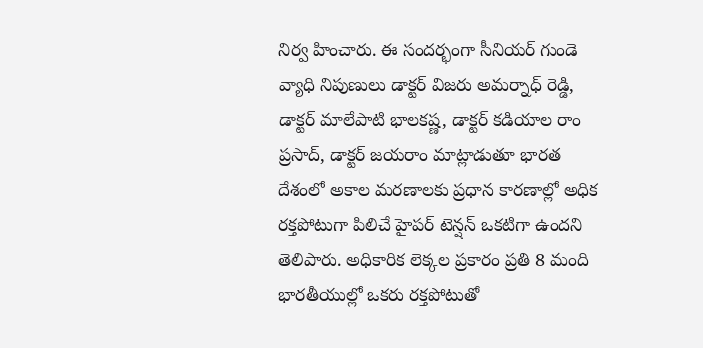నిర్వ హించారు. ఈ సందర్భంగా సీనియర్‌ గుండె వ్యాధి నిపుణులు డాక్టర్‌ విజరు అమర్నాధ్‌ రెడ్డి, డాక్టర్‌ మాలేపాటి భాలకష్ణ, డాక్టర్‌ కడియాల రాం ప్రసాద్‌, డాక్టర్‌ జయరాం మాట్లాడుతూ భారత దేశంలో అకాల మరణాలకు ప్రధాన కారణాల్లో అధిక రక్తపోటుగా పిలిచే హైపర్‌ టెన్షన్‌ ఒకటిగా ఉందని తెలిపారు. అధికారిక లెక్కల ప్రకారం ప్రతి 8 మంది భారతీయుల్లో ఒకరు రక్తపోటుతో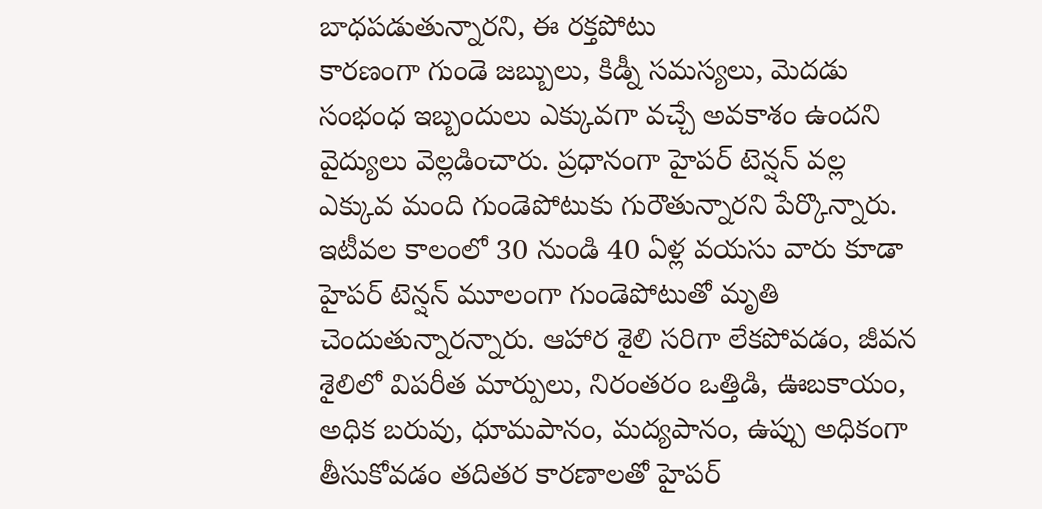బాధపడుతున్నారని, ఈ రక్తపోటు
కారణంగా గుండె జబ్బులు, కిడ్నీ సమస్యలు, మెదడు సంభంధ ఇబ్బందులు ఎక్కువగా వచ్చే అవకాశం ఉందని వైద్యులు వెల్లడించారు. ప్రధానంగా హైపర్‌ టెన్షన్‌ వల్ల ఎక్కువ మంది గుండెపోటుకు గురౌతున్నారని పేర్కొన్నారు. ఇటీవల కాలంలో 30 నుండి 40 ఏళ్ల వయసు వారు కూడా హైపర్‌ టెన్షన్‌ మూలంగా గుండెపోటుతో మృతి చెందుతున్నారన్నారు. ఆహార శైలి సరిగా లేకపోవడం, జీవన శైలిలో విపరీత మార్పులు, నిరంతరం ఒత్తిడి, ఊబకాయం, అధిక బరువు, ధూమపానం, మద్యపానం, ఉప్పు అధికంగా తీసుకోవడం తదితర కారణాలతో హైపర్‌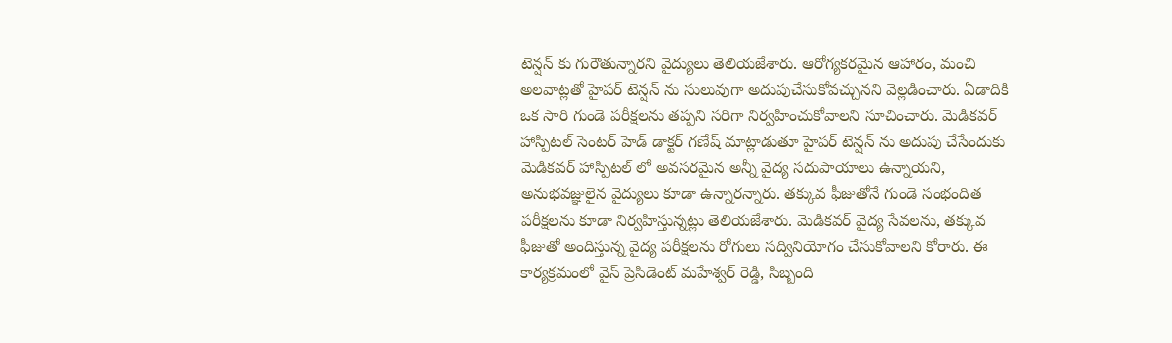టెన్షన్‌ కు గురౌతున్నారని వైద్యులు తెలియజేశారు. ఆరోగ్యకరమైన ఆహారం, మంచి అలవాట్లతో హైపర్‌ టెన్షన్‌ ను సులువుగా అదుపుచేసుకోవచ్చునని వెల్లడించారు. ఏడాదికి ఒక సారి గుండె పరీక్షలను తప్పని సరిగా నిర్వహించుకోవాలని సూచించారు. మెడికవర్‌ హాస్పిటల్‌ సెంటర్‌ హెడ్‌ డాక్టర్‌ గణేష్‌ మాట్లాడుతూ హైపర్‌ టెన్షన్‌ ను అదుపు చేసేందుకు మెడికవర్‌ హాస్పిటల్‌ లో అవసరమైన అన్నీ వైద్య సదుపాయాలు ఉన్నాయని, అనుభవజ్ఞులైన వైద్యులు కూడా ఉన్నారన్నారు. తక్కువ ఫీజుతోనే గుండె సంభందిత పరీక్షలను కూడా నిర్వహిస్తున్నట్లు తెలియజేశారు. మెడికవర్‌ వైద్య సేవలను, తక్కువ ఫీజుతో అందిస్తున్న వైద్య పరీక్షలను రోగులు సద్వినియోగం చేసుకోవాలని కోరారు. ఈ కార్యక్రమంలో వైస్‌ ప్రెసిడెంట్‌ మహేశ్వర్‌ రెడ్డి, సిబ్బంది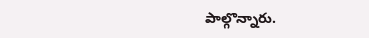పాల్గొన్నారు.